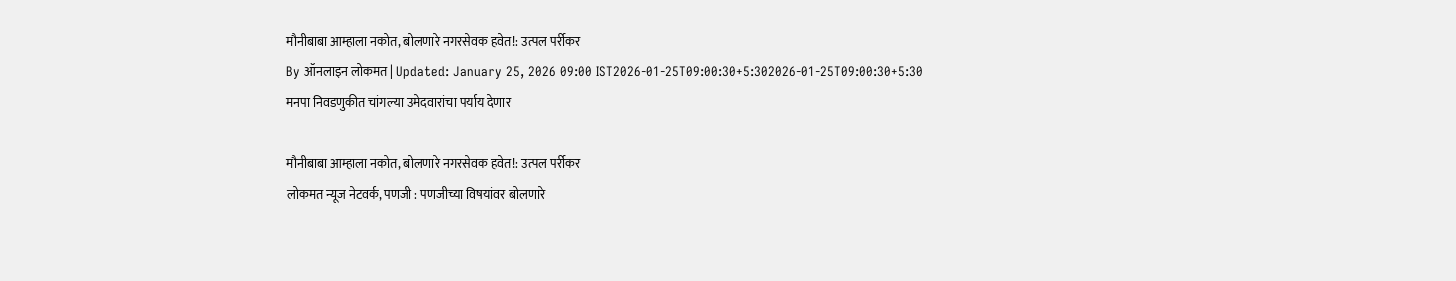मौनीबाबा आम्हाला नकोत, बोलणारे नगरसेवक हवेत!: उत्पल पर्रीकर
By ऑनलाइन लोकमत | Updated: January 25, 2026 09:00 IST2026-01-25T09:00:30+5:302026-01-25T09:00:30+5:30
मनपा निवडणुकीत चांगल्या उमेदवारांचा पर्याय देणार

मौनीबाबा आम्हाला नकोत, बोलणारे नगरसेवक हवेत!: उत्पल पर्रीकर
लोकमत न्यूज नेटवर्क, पणजी : पणजीच्या विषयांवर बोलणारे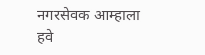नगरसेवक आम्हाला हवे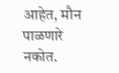आहेत, मौन पाळणारे नकोत.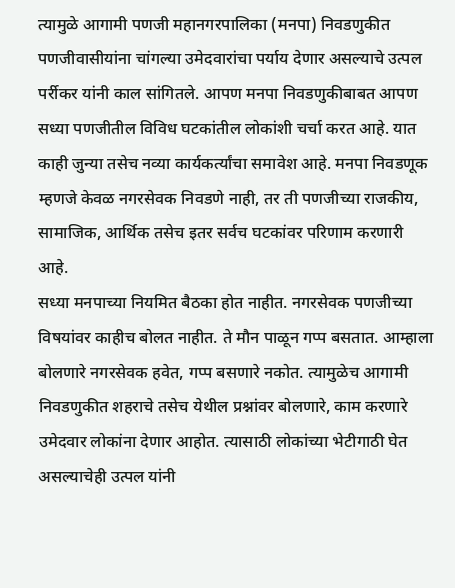त्यामुळे आगामी पणजी महानगरपालिका (मनपा) निवडणुकीत पणजीवासीयांना चांगल्या उमेदवारांचा पर्याय देणार असल्याचे उत्पल पर्रीकर यांनी काल सांगितले. आपण मनपा निवडणुकीबाबत आपण सध्या पणजीतील विविध घटकांतील लोकांशी चर्चा करत आहे. यात काही जुन्या तसेच नव्या कार्यकर्त्यांचा समावेश आहे. मनपा निवडणूक म्हणजे केवळ नगरसेवक निवडणे नाही, तर ती पणजीच्या राजकीय, सामाजिक, आर्थिक तसेच इतर सर्वच घटकांवर परिणाम करणारी आहे.
सध्या मनपाच्या नियमित बैठका होत नाहीत. नगरसेवक पणजीच्या विषयांवर काहीच बोलत नाहीत. ते मौन पाळून गप्प बसतात. आम्हाला बोलणारे नगरसेवक हवेत, गप्प बसणारे नकोत. त्यामुळेच आगामी निवडणुकीत शहराचे तसेच येथील प्रश्नांवर बोलणारे, काम करणारे उमेदवार लोकांना देणार आहोत. त्यासाठी लोकांच्या भेटीगाठी घेत असल्याचेही उत्पल यांनी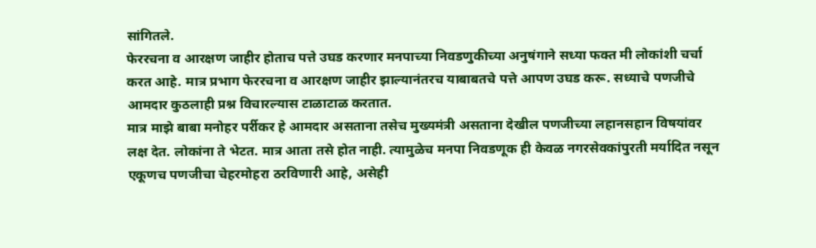सांगितले.
फेररचना व आरक्षण जाहीर होताच पत्ते उघड करणार मनपाच्या निवडणुकीच्या अनुषंगाने सध्या फक्त मी लोकांशी चर्चा करत आहे. मात्र प्रभाग फेररचना व आरक्षण जाहीर झाल्यानंतरच याबाबतचे पत्ते आपण उघड करू. सध्याचे पणजीचे आमदार कुठलाही प्रश्न विचारल्यास टाळाटाळ करतात.
मात्र माझे बाबा मनोहर पर्रीकर हे आमदार असताना तसेच मुख्यमंत्री असताना देखील पणजीच्या लहानसहान विषयांवर लक्ष देत. लोकांना ते भेटत. मात्र आता तसे होत नाही. त्यामुळेच मनपा निवडणूक ही केवळ नगरसेवकांपुरती मर्यादित नसून एकूणच पणजीचा चेहरमोहरा ठरविणारी आहे, असेही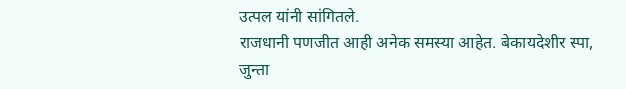उत्पल यांनी सांगितले.
राजधानी पणजीत आही अनेक समस्या आहेत. बेकायदेशीर स्पा, जुन्ता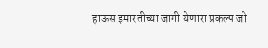हाऊस इमारतीच्या जागी येणारा प्रकल्प जो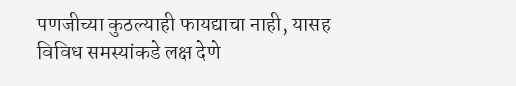पणजीच्या कुठल्याही फायद्याचा नाही, यासह विविध समस्यांकडे लक्ष देणे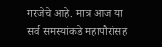गरजेचे आहे. मात्र आज या सर्व समस्यांकडे महापौरांसह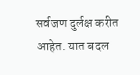सर्वजण दुर्लक्ष करीत आहेत. यात बदल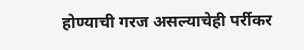होण्याची गरज असल्याचेही पर्रीकर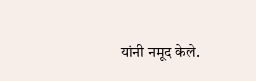यांनी नमूद केले.